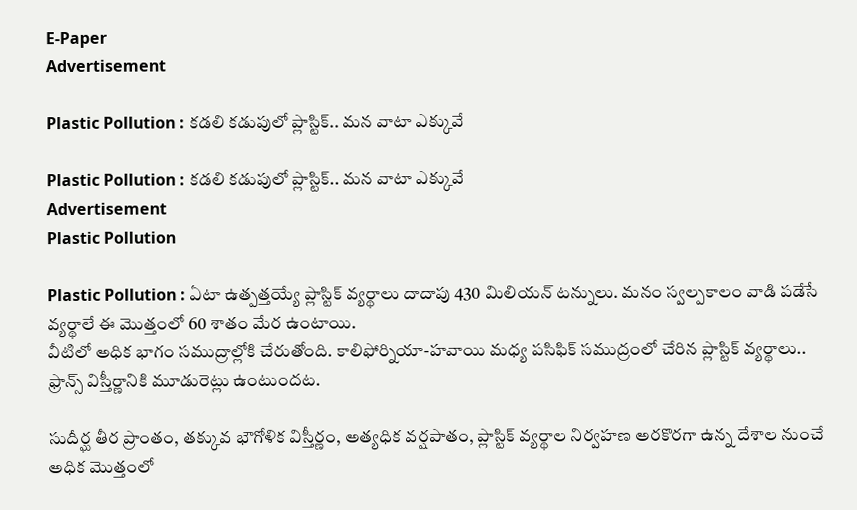E-Paper
Advertisement

Plastic Pollution : కడలి కడుపులో ప్లాస్టిక్.. మన వాటా ఎక్కువే

Plastic Pollution : కడలి కడుపులో ప్లాస్టిక్.. మన వాటా ఎక్కువే
Advertisement
Plastic Pollution

Plastic Pollution : ఏటా ఉత్పత్తయ్యే ప్లాస్టిక్ వ్యర్థాలు దాదాపు 430 మిలియన్ టన్నులు. మనం స్వల్పకాలం వాడి పడేసే వ్యర్థాలే ఈ మొత్తంలో 60 శాతం మేర ఉంటాయి.
వీటిలో అధిక భాగం సముద్రాల్లోకి చేరుతోంది. కాలిఫోర్నియా-హవాయి మధ్య పసిఫిక్ సముద్రంలో చేరిన ప్లాస్టిక్ వ్యర్థాలు.. ఫ్రాన్స్ విస్తీర్ణానికి మూడురెట్లు ఉంటుందట.

సుదీర్ఘ తీర ప్రాంతం, తక్కువ భౌగోళిక విస్తీర్ణం, అత్యధిక వర్షపాతం, ప్లాస్టిక్ వ్యర్థాల నిర్వహణ అరకొరగా ఉన్న దేశాల నుంచే అధిక మొత్తంలో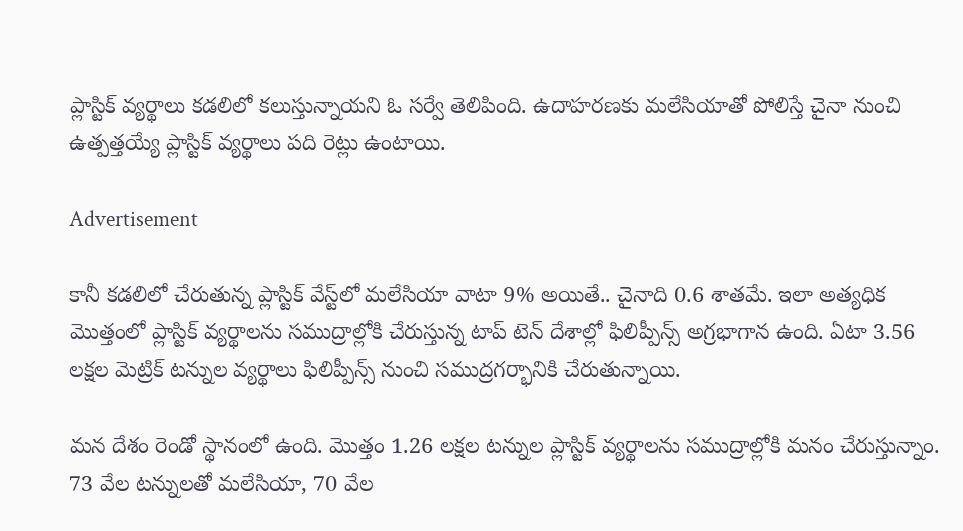ప్లాస్టిక్ వ్యర్థాలు కడలిలో కలుస్తున్నాయని ఓ సర్వే తెలిపింది. ఉదాహరణకు మలేసియాతో పోలిస్తే చైనా నుంచి ఉత్పత్తయ్యే ప్లాస్టిక్ వ్యర్థాలు పది రెట్లు ఉంటాయి.

Advertisement

కానీ కడలిలో చేరుతున్న ప్లాస్టిక్ వేస్ట్‌లో మలేసియా వాటా 9% అయితే.. చైనాది 0.6 శాతమే. ఇలా అత్యధిక మొత్తంలో ప్లాస్టిక్ వ్యర్థాలను సముద్రాల్లోకి చేరుస్తున్న టాప్ టెన్ దేశాల్లో ఫిలిప్పీన్స్ అగ్రభాగాన ఉంది. ఏటా 3.56 లక్షల మెట్రిక్ టన్నుల వ్యర్థాలు ఫిలిప్పీన్స్ నుంచి సముద్రగర్భానికి చేరుతున్నాయి.

మన దేశం రెండో స్థానంలో ఉంది. మొత్తం 1.26 లక్షల టన్నుల ప్లాస్టిక్ వ్యర్థాలను సముద్రాల్లోకి మనం చేరుస్తున్నాం. 73 వేల టన్నులతో మలేసియా, 70 వేల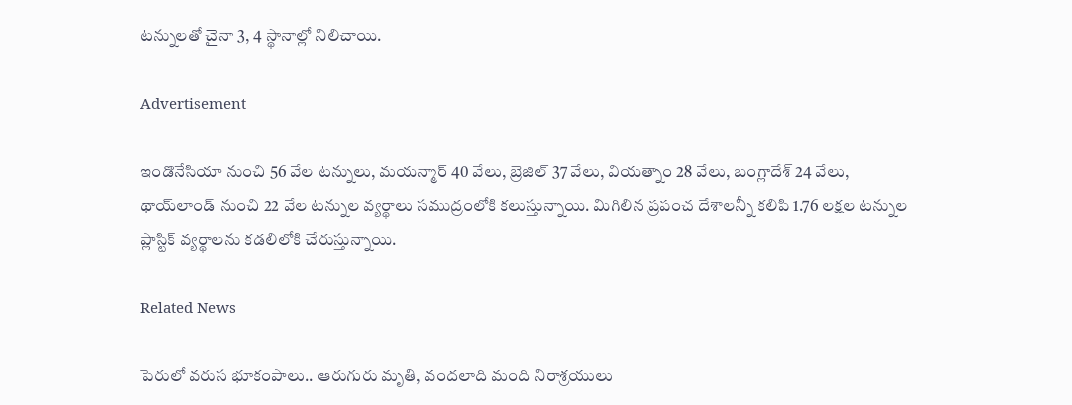టన్నులతో చైనా 3, 4 స్థానాల్లో నిలిచాయి.

Advertisement

ఇండొనేసియా నుంచి 56 వేల టన్నులు, మయన్మార్ 40 వేలు, బ్రెజిల్ 37 వేలు, వియత్నాం 28 వేలు, బంగ్లాదేశ్ 24 వేలు, థాయ్‌లాండ్ నుంచి 22 వేల టన్నుల వ్యర్థాలు సముద్రంలోకి కలుస్తున్నాయి. మిగిలిన ప్రపంచ దేశాలన్నీ కలిపి 1.76 లక్షల టన్నుల ప్లాస్టిక్ వ్యర్థాలను కడలిలోకి చేరుస్తున్నాయి.

Related News

పెరులో వరుస భూకంపాలు.. ఆరుగురు మృతి, వందలాది మంది నిరాశ్రయులు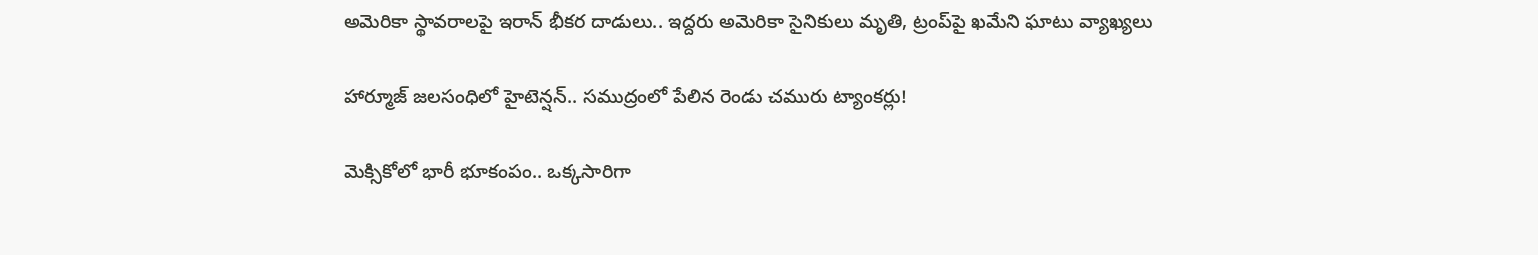అమెరికా స్థావరాలపై ఇరాన్ భీకర దాడులు.. ఇద్దరు అమెరికా సైనికులు మృతి, ట్రంప్‌పై ఖమేని ఘాటు వ్యాఖ్యలు

హార్మూజ్ జలసంధిలో హైటెన్షన్.. సముద్రంలో పేలిన రెండు చమురు ట్యాంకర్లు!

మెక్సికోలో భారీ భూకంపం.. ఒక్కసారిగా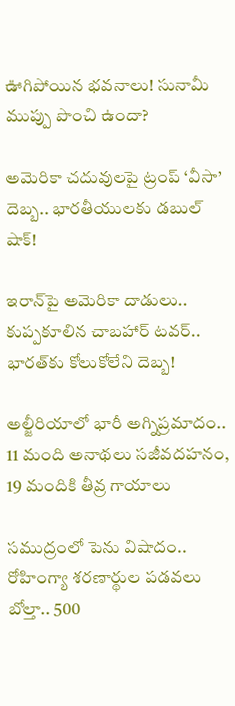ఊగిపోయిన భవనాలు! సునామీ ముప్పు పొంచి ఉందా?

అమెరికా చదువులపై ట్రంప్ ‘వీసా’ దెబ్బ.. భారతీయులకు డబుల్ షాక్!

ఇరాన్‌పై అమెరికా దాడులు.. కుప్పకూలిన చాబహార్ టవర్.. భారత్‌కు కోలుకోలేని దెబ్బ!

అల్జీరియాలో భారీ అగ్నిప్రమాదం.. 11 మంది అనాథలు సజీవదహనం, 19 మందికి తీవ్ర గాయాలు

సముద్రంలో పెను విషాదం.. రోహింగ్యా శరణార్థుల పడవలు బోల్తా.. 500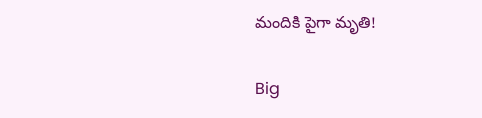మందికి పైగా మృతి!

Big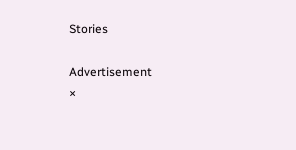Stories

Advertisement
×